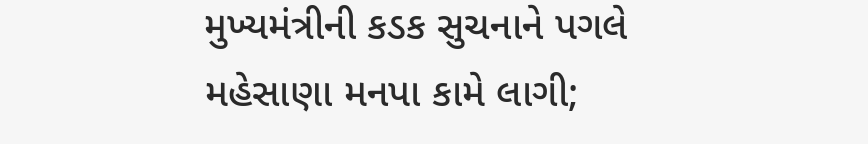મુખ્યમંત્રીની કડક સુચનાને પગલે મહેસાણા મનપા કામે લાગી;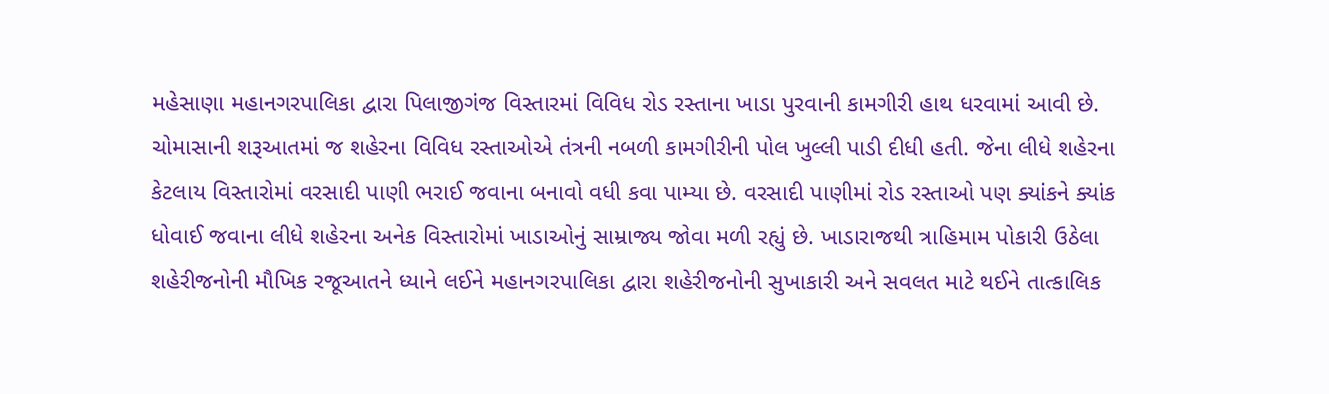મહેસાણા મહાનગરપાલિકા દ્વારા પિલાજીગંજ વિસ્તારમાં વિવિધ રોડ રસ્તાના ખાડા પુરવાની કામગીરી હાથ ધરવામાં આવી છે. ચોમાસાની શરૂઆતમાં જ શહેરના વિવિધ રસ્તાઓએ તંત્રની નબળી કામગીરીની પોલ ખુલ્લી પાડી દીધી હતી. જેના લીધે શહેરના કેટલાય વિસ્તારોમાં વરસાદી પાણી ભરાઈ જવાના બનાવો વધી કવા પામ્યા છે. વરસાદી પાણીમાં રોડ રસ્તાઓ પણ ક્યાંકને ક્યાંક ધોવાઈ જવાના લીધે શહેરના અનેક વિસ્તારોમાં ખાડાઓનું સામ્રાજ્ય જોવા મળી રહ્યું છે. ખાડારાજથી ત્રાહિમામ પોકારી ઉઠેલા શહેરીજનોની મૌખિક રજૂઆતને ધ્યાને લઈને મહાનગરપાલિકા દ્વારા શહેરીજનોની સુખાકારી અને સવલત માટે થઈને તાત્કાલિક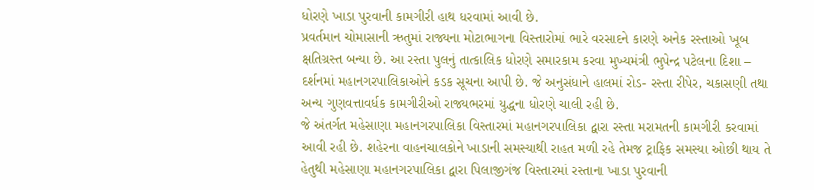ધોરણે ખાડા પુરવાની કામગીરી હાથ ધરવામાં આવી છે.
પ્રવર્તમાન ચોમાસાની ઋતુમાં રાજ્યના મોટાભાગના વિસ્તારોમાં ભારે વરસાદને કારણે અનેક રસ્તાઓ ખૂબ ક્ષતિગ્રસ્ત બન્યા છે. આ રસ્તા પુલનું તાત્કાલિક ધોરણે સમારકામ કરવા મુખ્યમંત્રી ભુપેન્દ્ર પટેલના દિશા – દર્શનમાં મહાનગરપાલિકાઓને કડક સૂચના આપી છે. જે અનુસંધાને હાલમાં રોડ- રસ્તા રીપેર, ચકાસણી તથા અન્ય ગુણવત્તાવર્ધક કામગીરીઓ રાજ્યભરમાં યુદ્ધના ધોરણે ચાલી રહી છે.
જે અંતર્ગત મહેસાણા મહાનગરપાલિકા વિસ્તારમાં મહાનગરપાલિકા દ્વારા રસ્તા મરામતની કામગીરી કરવામાં આવી રહી છે. શહેરના વાહનચાલકોને ખાડાની સમસ્યાથી રાહત મળી રહે તેમજ ટ્રાફિક સમસ્યા ઓછી થાય તે હેતુથી મહેસાણા મહાનગરપાલિકા દ્વારા પિલાજીગંજ વિસ્તારમાં રસ્તાના ખાડા પુરવાની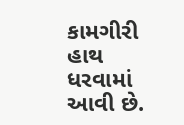કામગીરી હાથ ધરવામાં આવી છે.